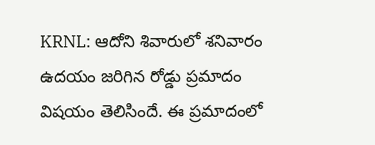KRNL: ఆదోని శివారులో శనివారం ఉదయం జరిగిన రోడ్డు ప్రమాదం విషయం తెలిసిందే. ఈ ప్రమాదంలో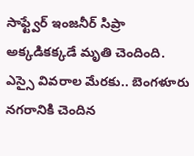సాఫ్ట్వేర్ ఇంజనీర్ సిప్రా అక్కడికక్కడే మృతి చెందింది. ఎస్సై వివరాల మేరకు.. బెంగళూరు నగరానికి చెందిన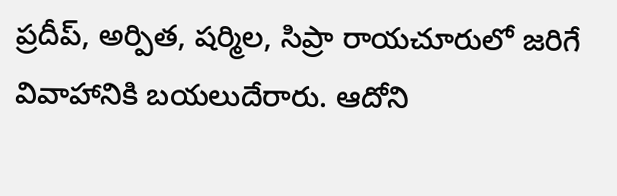ప్రదీప్, అర్పిత, షర్మిల, సిప్రా రాయచూరులో జరిగే వివాహానికి బయలుదేరారు. ఆదోని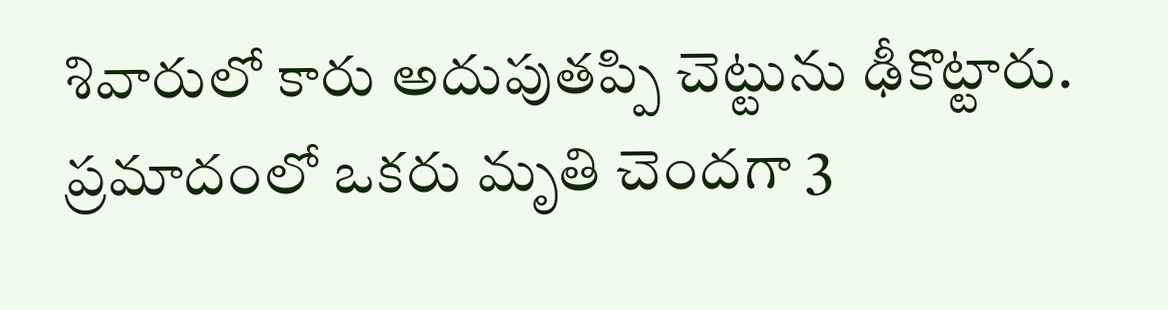శివారులో కారు అదుపుతప్పి చెట్టును ఢీకొట్టారు. ప్రమాదంలో ఒకరు మృతి చెందగా 3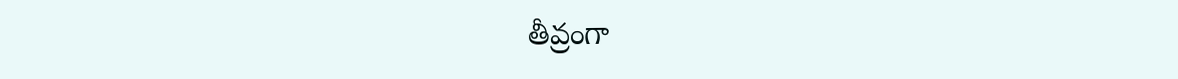తీవ్రంగా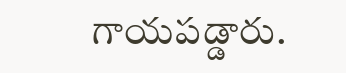గాయపడ్డారు.